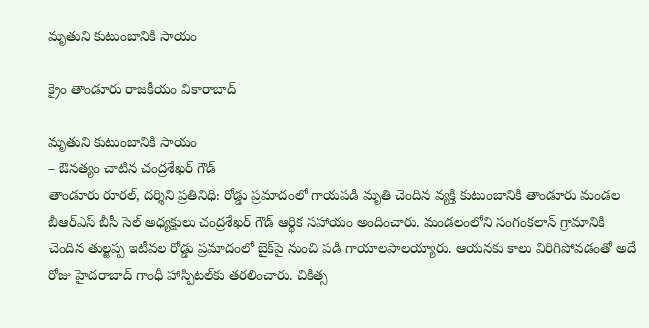మృతుని కుటుంబానికి సాయం

క్రైం తాండూరు రాజకీయం వికారాబాద్

మృతుని కుటుంబానికి సాయం
– ఔనత్యం చాటిన చంద్రశేఖర్ గౌడ్‌
తాండూరు రూరల్, దర్శిని ప్రతినిధి: రోడ్డు ప్రమాదంలో గాయపడి మృతి చెందిన వ్యక్తి కుటుంబానికి తాండూరు మండల బీఆర్ఎస్ బీసీ సెల్ అధ్యక్షులు చంద్రశేఖర్ గౌడ్ ఆర్థిక సహాయం అందించారు. మండలంలోని సంగంకలాన్ గ్రామానికి చెందిన తుల్జప్ప ఇటీవల రోడ్డు ప్రమాదంలో బైక్‌పై నుంచి పడి గాయాలపాలయ్యారు. ఆయనకు కాలు విరిగిపోవడంతో అదే రోజు హైదరాబాద్ గాంధీ హాస్పిటల్‌కు తరలించారు. చికిత్స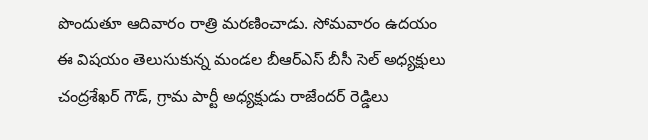పొందుతూ ఆదివారం రాత్రి మరణించాడు. సోమవారం ఉదయం ఈ విషయం తెలుసుకున్న మండల బీఆర్ఎస్ బీసీ సెల్ అధ్యక్షులు చంద్రశేఖర్ గౌడ్, గ్రామ పార్టీ అధ్యక్షుడు రాజేందర్ రెడ్డిలు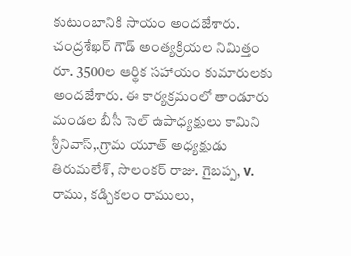కుటుంబానికి సాయం అందజేశారు. చంద్రశేఖర్ గౌడ్ అంత్యక్రియల నిమిత్తం రూ. 3500ల ఆర్థిక సహాయం కుమారులకు అందజేశారు. ఈ కార్యక్రమంలో తాండూరు మండల బీసీ సెల్ ఉపాధ్యక్షులు కామిని శ్రీనివాస్,.గ్రామ యూత్ అధ్యక్షుడు తిరుమలేశ్, సొలంకర్ రాజు. గైబప్ప, v. రాము, కడ్చికలం రాములు,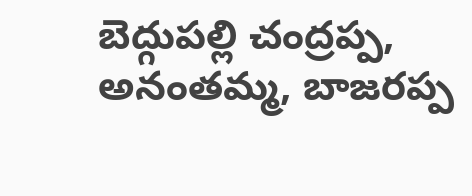బెద్గుపల్లి చంద్రప్ప, అనంతమ్మ, బాజరప్ప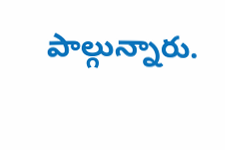పాల్గున్నారు.